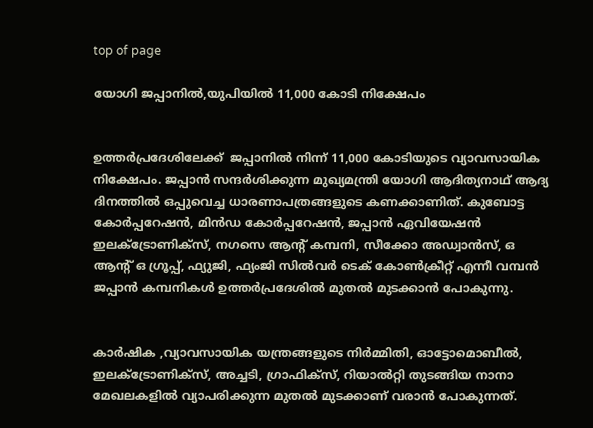top of page

യോഗി ജപ്പാനിൽ,യുപിയിൽ 11,000 കോടി നിക്ഷേപം


ഉത്തർപ്രദേശിലേക്ക്  ജപ്പാനിൽ നിന്ന് 11,000 കോടിയുടെ വ്യാവസായിക നിക്ഷേപം. ജപ്പാൻ സന്ദർശിക്കുന്ന മുഖ്യമന്ത്രി യോഗി ആദിത്യനാഥ് ആദ്യ ദിനത്തിൽ ഒപ്പുവെച്ച ധാരണാപത്രങ്ങളുടെ കണക്കാണിത്. കുബോട്ട കോർപ്പറേഷൻ, മിൻഡ കോർപ്പറേഷൻ, ജപ്പാൻ ഏവിയേഷൻ ഇലക്ട്രോണിക്സ്, നഗസെ ആൻ്റ് കമ്പനി, സീക്കോ അഡ്വാൻസ്, ഒ ആൻ്റ് ഒ ഗ്രൂപ്പ്, ഫ്യുജി, ഫ്യംജി സിൽവർ ടെക് കോൺക്രീറ്റ് എന്നീ വമ്പൻ ജപ്പാൻ കമ്പനികൾ ഉത്തർപ്രദേശിൽ മുതൽ മുടക്കാൻ പോകുന്നു.


കാർഷിക ,വ്യാവസായിക യന്ത്രങ്ങളുടെ നിർമ്മിതി, ഓട്ടോമൊബീൽ, ഇലക്ട്രോണിക്സ്, അച്ചടി, ഗ്രാഫിക്സ്, റിയാൽറ്റി തുടങ്ങിയ നാനാ മേഖലകളിൽ വ്യാപരിക്കുന്ന മുതൽ മുടക്കാണ് വരാൻ പോകുന്നത്.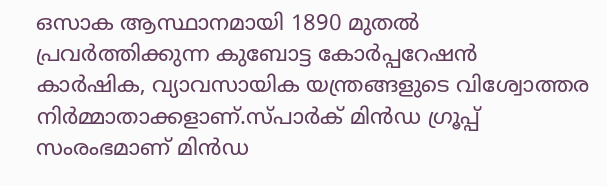ഒസാക ആസ്ഥാനമായി 1890 മുതൽ പ്രവർത്തിക്കുന്ന കുബോട്ട കോർപ്പറേഷൻ കാർഷിക, വ്യാവസായിക യന്ത്രങ്ങളുടെ വിശ്വോത്തര നിർമ്മാതാക്കളാണ്.സ്പാർക് മിൻഡ ഗ്രൂപ്പ് സംരംഭമാണ് മിൻഡ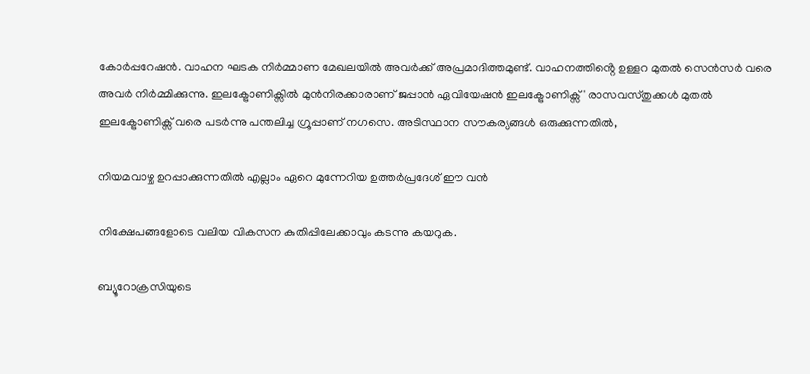കോർപ്പറേഷൻ. വാഹന ഘടക നിർമ്മാണ മേഖലയിൽ അവർക്ക് അപ്രമാദിത്തമുണ്ട്. വാഹനത്തിൻ്റെ ഉള്ളറ മുതൽ സെൻസർ വരെ അവർ നിർമ്മിക്കുന്നു. ഇലക്ട്രോണിക്സിൽ മുൻനിരക്കാരാണ് ജപ്പാൻ ഏവിയേഷൻ ഇലക്ട്രോണിക്സ് ' രാസവസ്തുക്കൾ മുതൽ ഇലക്ട്രോണിക്സ് വരെ പടർന്നു പന്തലിച്ച ഗ്രൂപ്പാണ് നഗസെ. അടിസ്ഥാന സൗകര്യങ്ങൾ ഒരുക്കുന്നതിൽ,

നിയമവാഴ്ച ഉറപ്പാക്കുന്നതിൽ എല്ലാം ഏറെ മുന്നേറിയ ഉത്തർപ്രദേശ് ഈ വൻ

നിക്ഷേപങ്ങളോടെ വലിയ വികസന കുതിപ്പിലേക്കാവും കടന്നു കയറുക.

ബ്യൂറോക്രസിയുടെ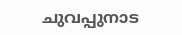ചുവപ്പുനാട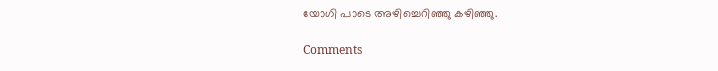യോഗി പാടെ അഴിച്ചെറിഞ്ഞു കഴിഞ്ഞു.

Comments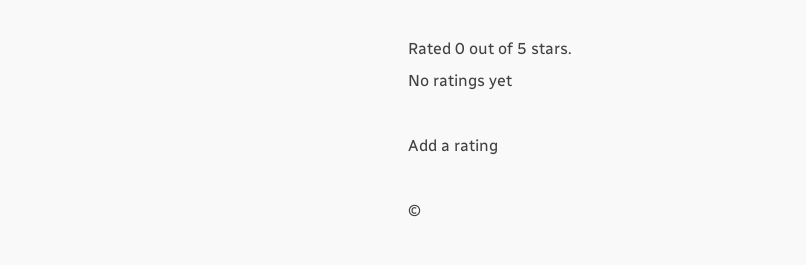Rated 0 out of 5 stars.
No ratings yet

Add a rating

©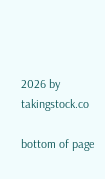2026 by takingstock.co

bottom of page